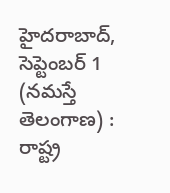హైదరాబాద్, సెప్టెంబర్ 1 (నమస్తే తెలంగాణ) : రాష్ట్ర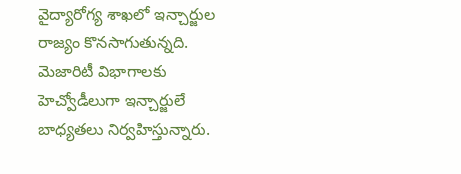వైద్యారోగ్య శాఖలో ఇన్చార్జుల రాజ్యం కొనసాగుతున్నది. మెజారిటీ విభాగాలకు హెచ్వోడీలుగా ఇన్చార్జులే బాధ్యతలు నిర్వహిస్తున్నారు.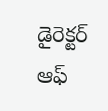డైరెక్టర్ ఆఫ్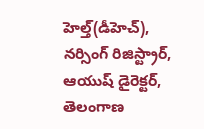హెల్త్(డీహెచ్), నర్సింగ్ రిజిస్ట్రార్, ఆయుష్ డైరెక్టర్, తెలంగాణ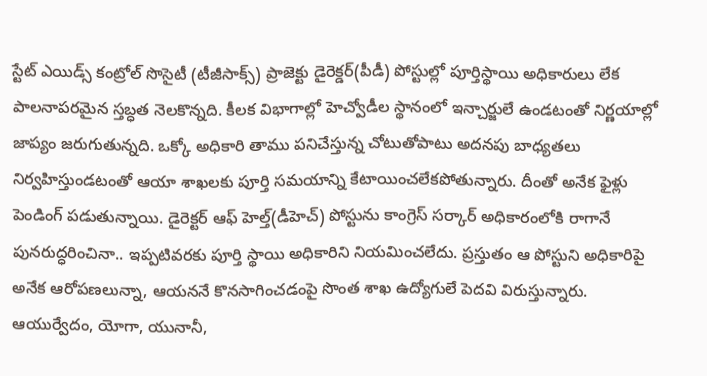స్టేట్ ఎయిడ్స్ కంట్రోల్ సొసైటీ (టీజీసాక్స్) ప్రాజెక్టు డైరెక్డర్(పీడీ) పోస్టుల్లో పూర్తిస్థాయి అధికారులు లేక పాలనాపరమైన స్తబ్ధత నెలకొన్నది. కీలక విభాగాల్లో హెచ్వోడీల స్థానంలో ఇన్చార్జులే ఉండటంతో నిర్ణయాల్లో జాప్యం జరుగుతున్నది. ఒక్కో అధికారి తాము పనిచేస్తున్న చోటుతోపాటు అదనపు బాధ్యతలు నిర్వహిస్తుండటంతో ఆయా శాఖలకు పూర్తి సమయాన్ని కేటాయించలేకపోతున్నారు. దీంతో అనేక ఫైళ్లు పెండింగ్ పడుతున్నాయి. డైరెక్టర్ ఆఫ్ హెల్త్(డీహెచ్) పోస్టును కాంగ్రెస్ సర్కార్ అధికారంలోకి రాగానే పునరుద్ధరించినా.. ఇప్పటివరకు పూర్తి స్థాయి అధికారిని నియమించలేదు. ప్రస్తుతం ఆ పోస్టుని అధికారిపై అనేక ఆరోపణలున్నా, ఆయననే కొనసాగించడంపై సొంత శాఖ ఉద్యోగులే పెదవి విరుస్తున్నారు.
ఆయుర్వేదం, యోగా, యునానీ,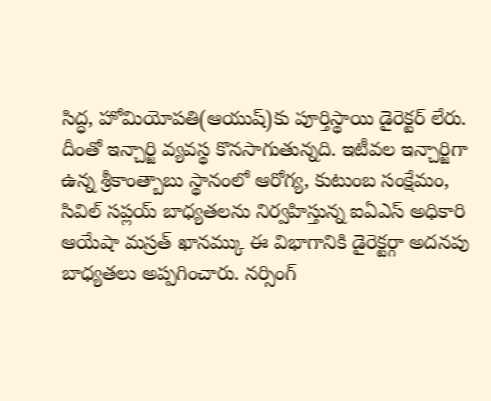సిద్ధ, హోమియోపతి(ఆయుష్)కు పూర్తిస్థాయి డైరెక్టర్ లేరు. దీంతో ఇన్చార్జి వ్యవస్థ కొనసాగుతున్నది. ఇటీవల ఇన్చార్జిగా ఉన్న శ్రీకాంత్బాబు స్థానంలో ఆరోగ్య, కుటుంబ సంక్షేమం, సివిల్ సప్లయ్ బాధ్యతలను నిర్వహిస్తున్న ఐఏఎస్ అధికారి ఆయేషా మస్రత్ ఖానమ్కు ఈ విభాగానికి డైరెక్టర్గా అదనపు బాధ్యతలు అప్పగించారు. నర్సింగ్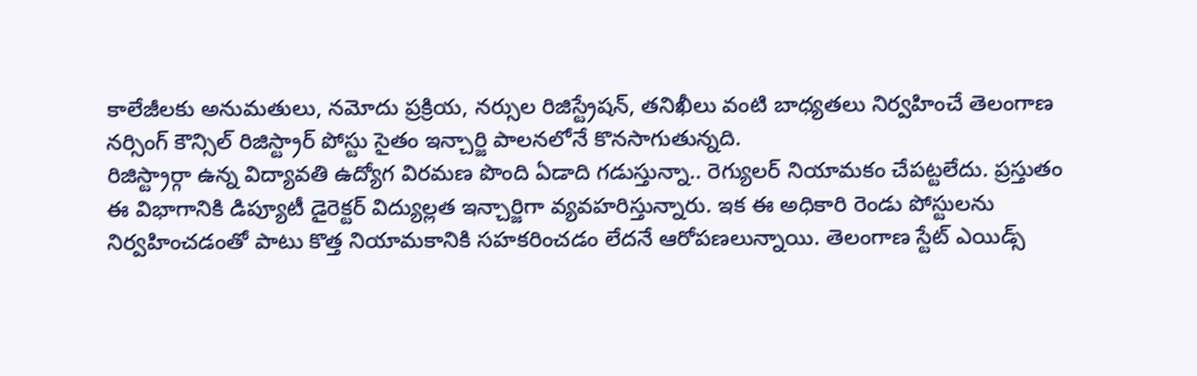కాలేజీలకు అనుమతులు, నమోదు ప్రక్రియ, నర్సుల రిజిస్ట్రేషన్, తనిఖీలు వంటి బాధ్యతలు నిర్వహించే తెలంగాణ నర్సింగ్ కౌన్సిల్ రిజిస్ట్రార్ పోస్టు సైతం ఇన్చార్జి పాలనలోనే కొనసాగుతున్నది.
రిజిస్ట్రార్గా ఉన్న విద్యావతి ఉద్యోగ విరమణ పొంది ఏడాది గడుస్తున్నా.. రెగ్యులర్ నియామకం చేపట్టలేదు. ప్రస్తుతం ఈ విభాగానికి డిప్యూటీ డైరెక్టర్ విద్యుల్లత ఇన్చార్జిగా వ్యవహరిస్తున్నారు. ఇక ఈ అధికారి రెండు పోస్టులను నిర్వహించడంతో పాటు కొత్త నియామకానికి సహకరించడం లేదనే ఆరోపణలున్నాయి. తెలంగాణ స్టేట్ ఎయిడ్స్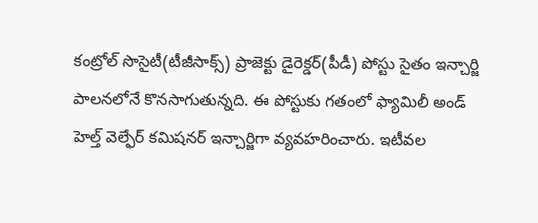కంట్రోల్ సొసైటీ(టీజీసాక్స్) ప్రాజెక్టు డైరెక్డర్(పీడీ) పోస్టు సైతం ఇన్చార్జి పాలనలోనే కొనసాగుతున్నది. ఈ పోస్టుకు గతంలో ఫ్యామిలీ అండ్ హెల్త్ వెల్ఫేర్ కమిషనర్ ఇన్చార్జిగా వ్యవహరించారు. ఇటీవల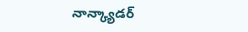నాన్క్యాడర్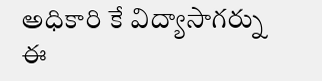అధికారి కే విద్యాసాగర్ను ఈ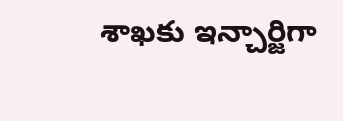శాఖకు ఇన్చార్జిగా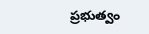ప్రభుత్వం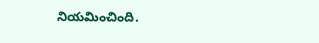నియమించింది.